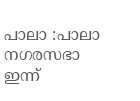പാലാ :പാലാ നഗരസഭാ ഇന്ന്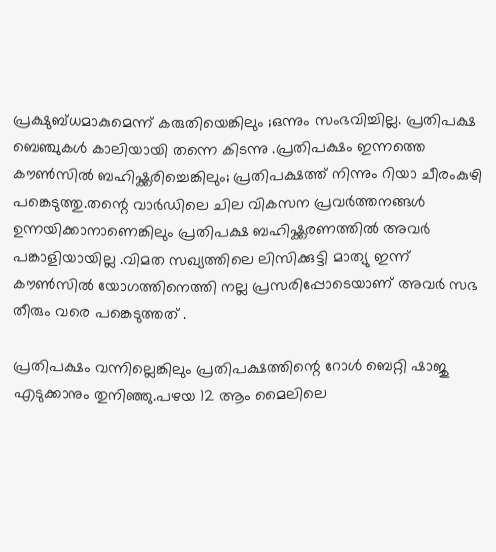പ്രക്ഷുബ്ധമാകുമെന്ന് കരുതിയെങ്കിലും ;ഒന്നും സംഭവിച്ചില്ല. പ്രതിപക്ഷ ബെഞ്ചുകൾ കാലിയായി തന്നെ കിടന്നു .പ്രതിപക്ഷം ഇന്നത്തെ കൗൺസിൽ ബഹിഷ്ക്കരിച്ചെങ്കിലും; പ്രതിപക്ഷത്ത് നിന്നും റിയാ ചീരംകുഴി പങ്കെടുത്തു.തന്റെ വാർഡിലെ ചില വികസന പ്രവർത്തനങ്ങൾ ഉന്നയിക്കാനാണെങ്കിലും പ്രതിപക്ഷ ബഹിഷ്ക്കരണത്തിൽ അവർ പങ്കാളിയായില്ല .വിമത സഖ്യത്തിലെ ലിസിക്കുട്ടി മാത്യു ഇന്ന് കൗൺസിൽ യോഗത്തിനെത്തി നല്ല പ്രസരിപ്പോടെയാണ് അവർ സഭ തീരും വരെ പങ്കെടുത്തത് .

പ്രതിപക്ഷം വന്നില്ലെങ്കിലും പ്രതിപക്ഷത്തിന്റെ റോൾ ബെറ്റി ഷാജു എടുക്കാനും തുനിഞ്ഞു.പഴയ 12 ആം മൈലിലെ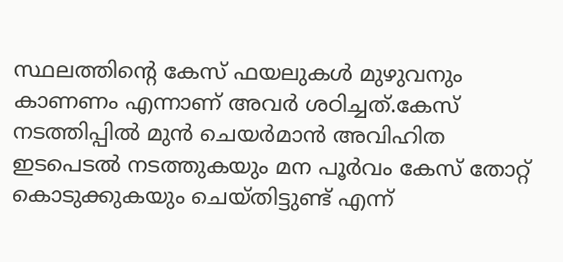സ്ഥലത്തിന്റെ കേസ് ഫയലുകൾ മുഴുവനും കാണണം എന്നാണ് അവർ ശഠിച്ചത്.കേസ് നടത്തിപ്പിൽ മുൻ ചെയർമാൻ അവിഹിത ഇടപെടൽ നടത്തുകയും മന പൂർവം കേസ് തോറ്റ് കൊടുക്കുകയും ചെയ്തിട്ടുണ്ട് എന്ന്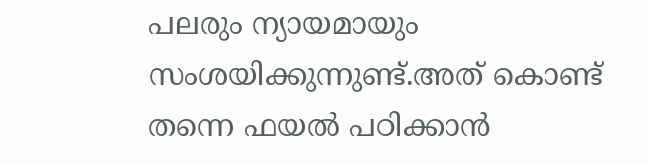പലരും ന്യായമായും സംശയിക്കുന്നുണ്ട്.അത് കൊണ്ട് തന്നെ ഫയൽ പഠിക്കാൻ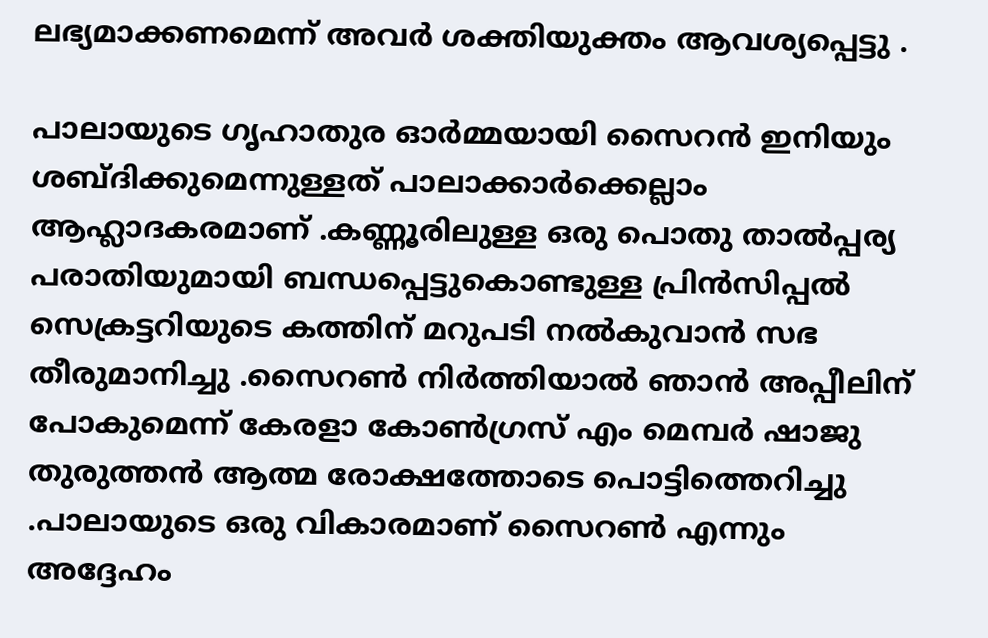ലഭ്യമാക്കണമെന്ന് അവർ ശക്തിയുക്തം ആവശ്യപ്പെട്ടു .

പാലായുടെ ഗൃഹാതുര ഓർമ്മയായി സൈറൻ ഇനിയും ശബ്ദിക്കുമെന്നുള്ളത് പാലാക്കാർക്കെല്ലാം ആഹ്ലാദകരമാണ് .കണ്ണൂരിലുള്ള ഒരു പൊതു താൽപ്പര്യ പരാതിയുമായി ബന്ധപ്പെട്ടുകൊണ്ടുള്ള പ്രിൻസിപ്പൽ സെക്രട്ടറിയുടെ കത്തിന് മറുപടി നൽകുവാൻ സഭ തീരുമാനിച്ചു .സൈറൺ നിർത്തിയാൽ ഞാൻ അപ്പീലിന് പോകുമെന്ന് കേരളാ കോൺഗ്രസ് എം മെമ്പർ ഷാജു തുരുത്തൻ ആത്മ രോക്ഷത്തോടെ പൊട്ടിത്തെറിച്ചു .പാലായുടെ ഒരു വികാരമാണ് സൈറൺ എന്നും അദ്ദേഹം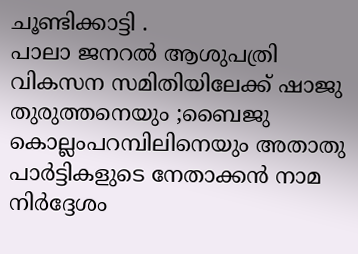ചൂണ്ടിക്കാട്ടി .
പാലാ ജനറൽ ആശുപത്രി വികസന സമിതിയിലേക്ക് ഷാജു തുരുത്തനെയും ;ബൈജു കൊല്ലംപറമ്പിലിനെയും അതാതു പാർട്ടികളുടെ നേതാക്കൻ നാമ നിർദ്ദേശം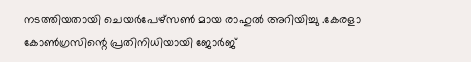നടത്തിയതായി ചെയർപേഴ്സൺ മായ രാഹുൽ അറിയിച്ചു .കേരളാ കോൺഗ്രസിന്റെ പ്രതിനിധിയായി ജോർജ്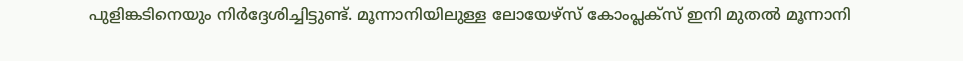പുളിങ്കടിനെയും നിർദ്ദേശിച്ചിട്ടുണ്ട്. മൂന്നാനിയിലുള്ള ലോയേഴ്സ് കോംപ്ലക്സ് ഇനി മുതൽ മൂന്നാനി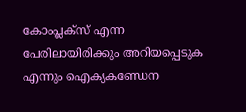കോംപ്ലക്സ് എന്ന പേരിലായിരിക്കും അറിയപ്പെടുക എന്നും ഐക്യകണ്ഡേന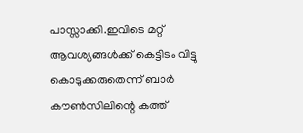പാസ്സാക്കി.ഇവിടെ മറ്റ് ആവശ്യങ്ങൾക്ക് കെട്ടിടം വിട്ടു കൊടുക്കരുതെന്ന് ബാർ കൗൺസിലിന്റെ കത്ത്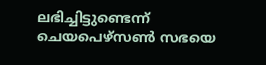ലഭിച്ചിട്ടുണ്ടെന്ന് ചെയപെഴ്സൺ സഭയെ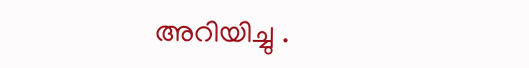അറിയിച്ചു .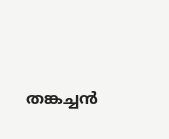തങ്കച്ചൻ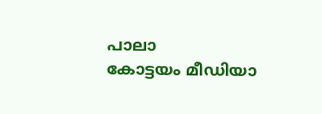പാലാ
കോട്ടയം മീഡിയാ